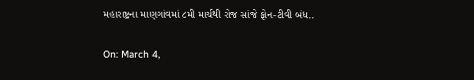મહારાષ્ટ્રના માણગાંવમાં ૮મી માર્ચથી રોજ સાંજે ફોન-ટીવી બંધ..

On: March 4,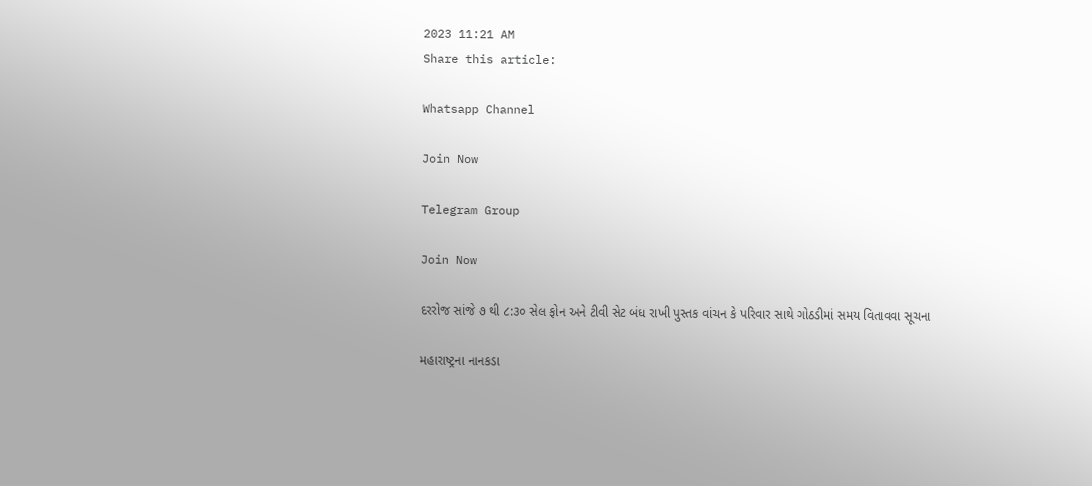2023 11:21 AM
Share this article:

Whatsapp Channel

Join Now

Telegram Group

Join Now

દરરોજ સાંજે ૭ થી ૮:૩૦ સેલ ફોન અને ટીવી સેટ બંધ રાખી પુસ્તક વાંચન કે પરિવાર સાથે ગોઠડીમાં સમય વિતાવવા સૂચના

મહારાષ્ટ્રના નાનકડા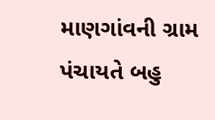માણગાંવની ગ્રામ પંચાયતે બહુ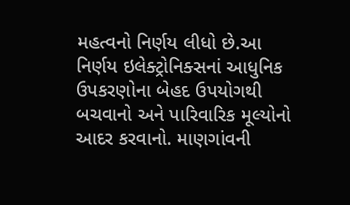મહત્વનો નિર્ણય લીધો છે.આ નિર્ણય ઇલેક્ટ્રોનિક્સનાં આધુનિક ઉપકરણોના બેહદ ઉપયોગથી બચવાનો અને પારિવારિક મૂલ્યોનો આદર કરવાનો. માણગાંવની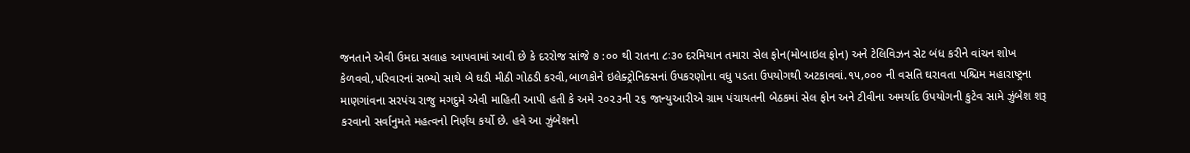જનતાને એવી ઉમદા સલાહ આપવામાં આવી છે કે દરરોજ સાંજે ૭ :૦૦ થી રાતના ૮ઃ૩૦ દરમિયાન તમારા સેલ ફોન(મોબાઇલ ફોન) અને ટેલિવિઝન સેટ બંધ કરીને વાંચન શોખ કેળવવો,પરિવારનાં સભ્યો સાથે બે ઘડી મીઠી ગોઠડી કરવી,બાળકોને ઇલેક્ટ્રોનિક્સનાં ઉપકરણોના વધુ પડતા ઉપયોગથી અટકાવવાં.૧૫,૦૦૦ ની વસતિ ઘરાવતા પશ્ચિમ મહારાષ્ટ્રના માણગાંવના સરપંચ રાજુ મગદુમે એવી માહિતી આપી હતી કે અમે ૨૦૨૩ની ૨૬ જાન્યુઆરીએ ગ્રામ પંચાયતની બેઠકમાં સેલ ફોન અને ટીવીના અમર્યાદ ઉપયોગની કુટેવ સામે ઝુંબેશ શરૂ
કરવાનો સર્વાનુમતે મહત્વનો નિર્ણય કર્યો છે. હવે આ ઝુંબેશનો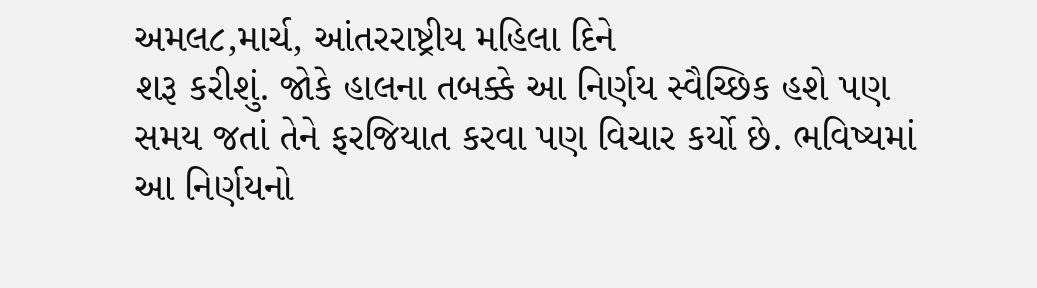અમલ૮,માર્ચ, આંતરરાષ્ટ્રીય મહિલા દિને
શરૂ કરીશું. જોકે હાલના તબક્કે આ નિર્ણય સ્વૈચ્છિક હશે પણ સમય જતાં તેને ફરજિયાત કરવા પણ વિચાર કર્યો છે. ભવિષ્યમાં આ નિર્ણયનો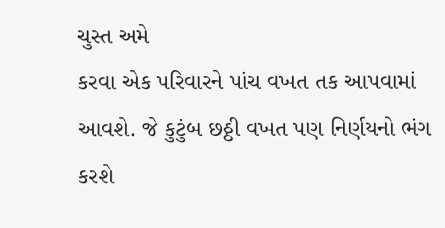ચુસ્ત અમે
કરવા એક પરિવારને પાંચ વખત તક આપવામાં આવશે. જે કુટુંબ છઠ્ઠી વખત પણ નિર્ણયનો ભંગ કરશે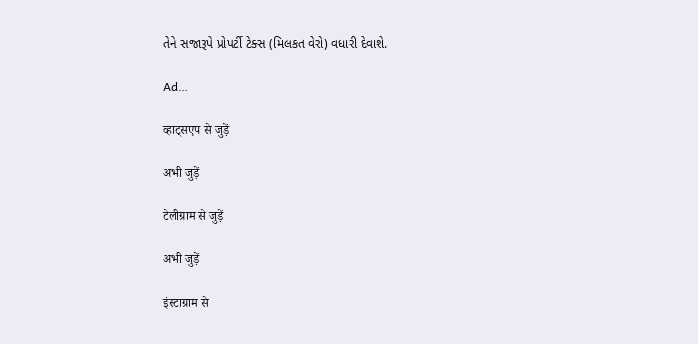તેને સજારૂપે પ્રોપર્ટી ટેક્સ (મિલકત વેરો) વધારી દેવાશે.

Ad…

व्हाट्सएप से जुड़ें

अभी जुड़ें

टेलीग्राम से जुड़ें

अभी जुड़ें

इंस्टाग्राम से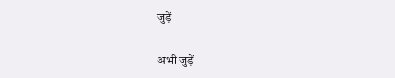जुड़ें

अभी जुड़ें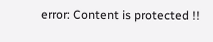error: Content is protected !!